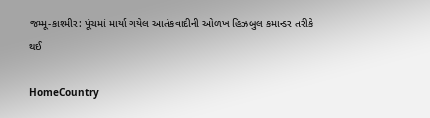જમ્મૂ-કાશ્મીર: પૂંચમાં માર્યા ગયેલ આતંકવાદીની ઓળખ હિઝબુલ કમાન્ડર તરીકે થઈ

HomeCountry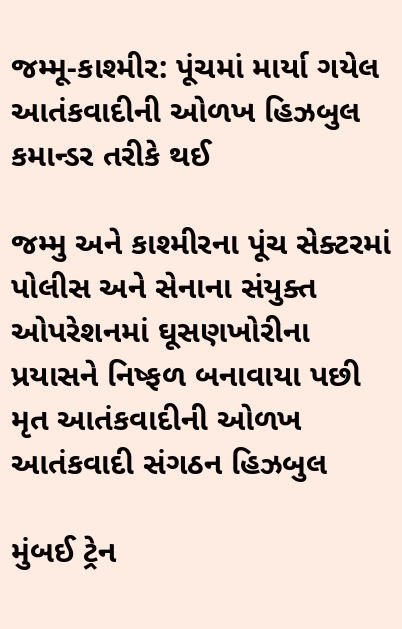જમ્મૂ-કાશ્મીર: પૂંચમાં માર્યા ગયેલ આતંકવાદીની ઓળખ હિઝબુલ કમાન્ડર તરીકે થઈ

જમ્મુ અને કાશ્મીરના પૂંચ સેક્ટરમાં પોલીસ અને સેનાના સંયુક્ત ઓપરેશનમાં ઘૂસણખોરીના પ્રયાસને નિષ્ફળ બનાવાયા પછી મૃત આતંકવાદીની ઓળખ આતંકવાદી સંગઠન હિઝબુલ

મુંબઈ ટ્રેન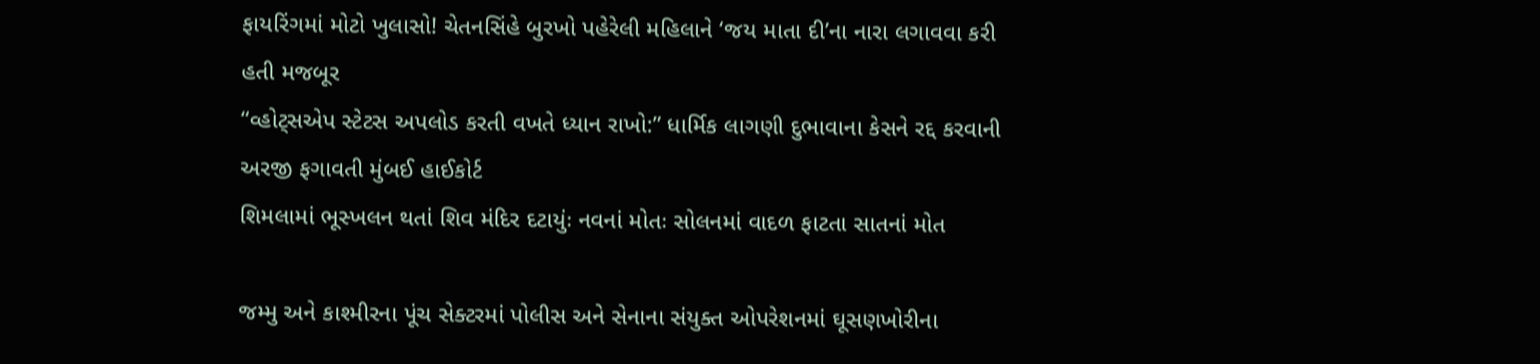ફાયરિંગમાં મોટો ખુલાસો! ચેતનસિંહે બુરખો પહેરેલી મહિલાને ‘જય માતા દી’ના નારા લગાવવા કરી હતી મજબૂર
“વ્હોટ્સએપ સ્ટેટસ અપલોડ કરતી વખતે ધ્યાન રાખો:” ધાર્મિક લાગણી દુભાવાના કેસને રદ્દ કરવાની અરજી ફગાવતી મુંબઈ હાઈકોર્ટ
શિમલામાં ભૂસ્ખલન થતાં શિવ મંદિર દટાયુંઃ નવનાં મોતઃ સોલનમાં વાદળ ફાટતા સાતનાં મોત

જમ્મુ અને કાશ્મીરના પૂંચ સેક્ટરમાં પોલીસ અને સેનાના સંયુક્ત ઓપરેશનમાં ઘૂસણખોરીના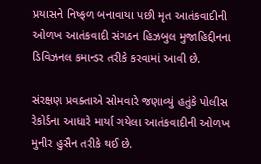પ્રયાસને નિષ્ફળ બનાવાયા પછી મૃત આતંકવાદીની ઓળખ આતંકવાદી સંગઠન હિઝબુલ મુજાહિદ્દીનના ડિવિઝનલ કમાન્ડર તરીકે કરવામાં આવી છે.

સંરક્ષણ પ્રવક્તાએ સોમવારે જણાવ્યું હતુંકે પોલીસ રેકોર્ડના આધારે માર્યા ગયેલા આતંકવાદીની ઓળખ મુનીર હુસૈન તરીકે થઈ છે.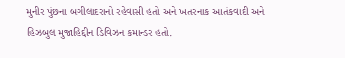મુનીર પુંછના બગીલાદરાનો રહેવાસી હતો અને ખતરનાક આતંકવાદી અને હિઝબુલ મુજાહિદ્દીન ડિવિઝન કમાન્ડર હતો.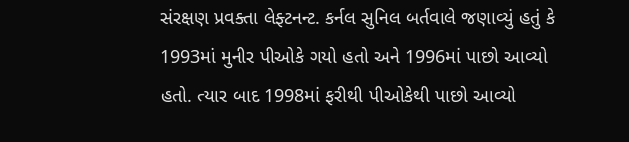સંરક્ષણ પ્રવક્તા લેફ્ટનન્ટ. કર્નલ સુનિલ બર્તવાલે જણાવ્યું હતું કે 1993માં મુનીર પીઓકે ગયો હતો અને 1996માં પાછો આવ્યો હતો. ત્યાર બાદ 1998માં ફરીથી પીઓકેથી પાછો આવ્યો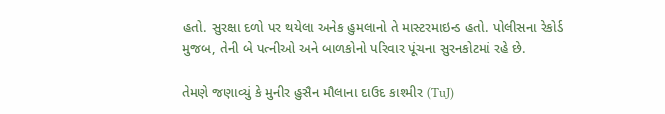હતો. સુરક્ષા દળો પર થયેલા અનેક હુમલાનો તે માસ્ટરમાઇન્ડ હતો. પોલીસના રેકોર્ડ મુજબ, તેની બે પત્નીઓ અને બાળકોનો પરિવાર પૂંચના સુરનકોટમાં રહે છે.

તેમણે જણાવ્યું કે મુનીર હુસૈન મૌલાના દાઉદ કાશ્મીર (TuJ)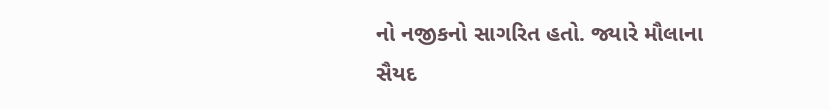નો નજીકનો સાગરિત હતો. જ્યારે મૌલાના સૈયદ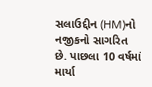સલાઉદ્દીન (HM)નો નજીકનો સાગરિત છે. પાછલા 10 વર્ષમાં માર્યા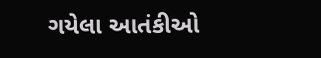ગયેલા આતંકીઓ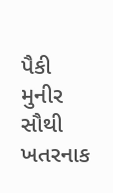પૈકી મુનીર સૌથી ખતરનાક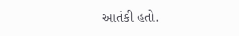આતંકી હતો.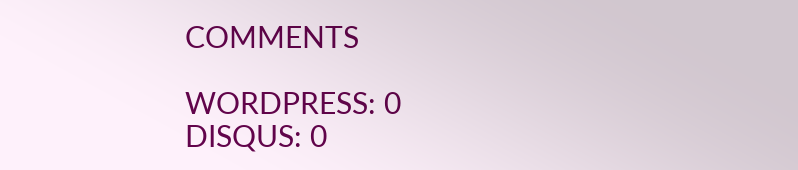COMMENTS

WORDPRESS: 0
DISQUS: 0